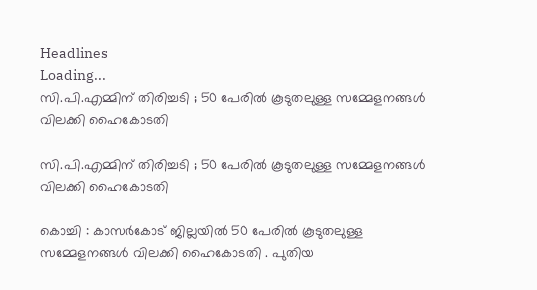Headlines
Loading...
സി.പി.എമ്മിന് തിരിച്ചടി ; 50 പേരിൽ കൂടുതലുള്ള സമ്മേളനങ്ങൾ വിലക്കി ഹൈകോടതി

സി.പി.എമ്മിന് തിരിച്ചടി ; 50 പേരിൽ കൂടുതലുള്ള സമ്മേളനങ്ങൾ വിലക്കി ഹൈകോടതി

കൊച്ചി : കാസർകോട് ജില്ലയിൽ 50 പേരിൽ കൂടുതലുള്ള സമ്മേളനങ്ങൾ വിലക്കി ഹൈകോടതി . പുതിയ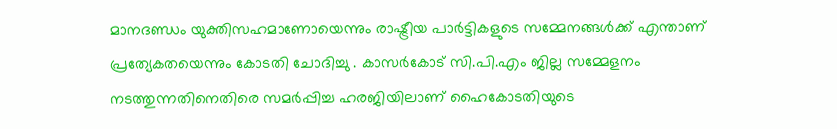മാനദണ്ഡം യുക്തിസഹമാണോയെന്നും രാഷ്ട്രീയ പാർട്ടികളുടെ സമ്മേനങ്ങൾക്ക് എന്താണ് പ്രത്യേകതയെന്നും കോടതി ചോദിച്ചു . കാസർകോട് സി.പി.എം ജില്ല സമ്മേളനം നടത്തുന്നതിനെതിരെ സമർപ്പിച്ച ഹരജിയിലാണ് ഹൈകോടതിയുടെ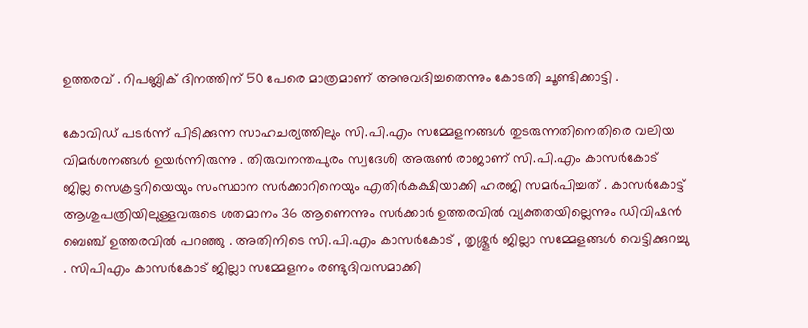ഉത്തരവ് . റിപബ്ലിക് ദിനത്തിന് 50 പേരെ മാത്രമാണ് അനുവദിച്ചതെന്നും കോടതി ചൂണ്ടിക്കാട്ടി .

കോവിഡ് പടർന്ന് പിടിക്കുന്ന സാഹചര്യത്തിലും സി.പി.എം സമ്മേളനങ്ങൾ തുടരുന്നതിനെതിരെ വലിയ വിമർശനങ്ങൾ ഉയർന്നിരുന്നു . തിരുവനന്തപുരം സ്വദേശി അരുൺ രാജാണ് സി.പി.എം കാസർകോട് ജില്ല സെക്രട്ടറിയെയും സംസ്ഥാന സർക്കാറിനെയും എതിർകക്ഷിയാക്കി ഹരജി സമർപിച്ചത് . കാസർകോട്ട് ആശുപത്രിയിലുള്ളവരുടെ ശതമാനം 36 ആണെന്നും സർക്കാർ ഉത്തരവിൽ വ്യക്തതയില്ലെന്നും ഡിവിഷൻ ബെഞ്ച് ഉത്തരവിൽ പറഞ്ഞു . അതിനിടെ സി.പി.എം കാസർകോട് , തൃശ്ശൂർ ജില്ലാ സമ്മേളങ്ങൾ വെട്ടിക്കുറച്ചു . സിപിഎം കാസർകോട് ജില്ലാ സമ്മേളനം രണ്ടുദിവസമാക്കി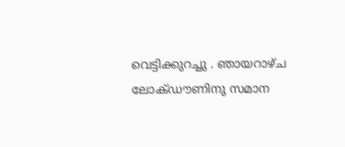വെട്ടിക്കുറച്ചു . ഞായറാഴ്ച ലോക്ഡൗണിനു സമാന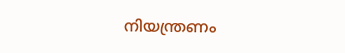നിയന്ത്രണം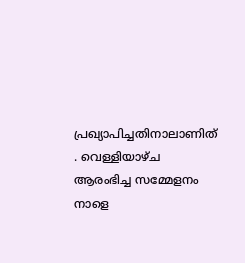പ്രഖ്യാപിച്ചതിനാലാണിത് . വെള്ളിയാഴ്ച ആരംഭിച്ച സമ്മേളനം നാളെ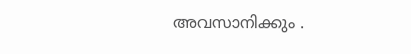അവസാനിക്കും .